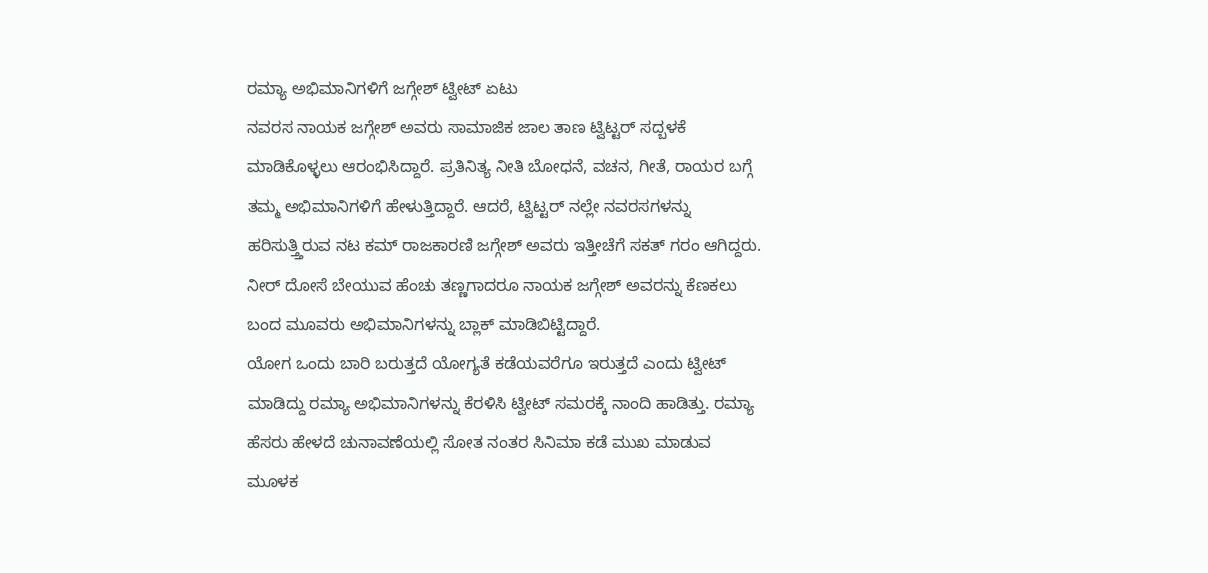ರಮ್ಯಾ ಅಭಿಮಾನಿಗಳಿಗೆ ಜಗ್ಗೇಶ್ ಟ್ವೀಟ್ ಏಟು
ನವರಸ ನಾಯಕ ಜಗ್ಗೇಶ್ ಅವರು ಸಾಮಾಜಿಕ ಜಾಲ ತಾಣ ಟ್ವಿಟ್ಟರ್ ಸದ್ಬಳಕೆ ಮಾಡಿಕೊಳ್ಳಲು ಆರಂಭಿಸಿದ್ದಾರೆ. ಪ್ರತಿನಿತ್ಯ ನೀತಿ ಬೋಧನೆ, ವಚನ, ಗೀತೆ, ರಾಯರ ಬಗ್ಗೆ ತಮ್ಮ ಅಭಿಮಾನಿಗಳಿಗೆ ಹೇಳುತ್ತಿದ್ದಾರೆ. ಆದರೆ, ಟ್ವಿಟ್ಟರ್ ನಲ್ಲೇ ನವರಸಗಳನ್ನು ಹರಿಸುತ್ತ್ತಿರುವ ನಟ ಕಮ್ ರಾಜಕಾರಣಿ ಜಗ್ಗೇಶ್ ಅವರು ಇತ್ತೀಚೆಗೆ ಸಕತ್ ಗರಂ ಆಗಿದ್ದರು. ನೀರ್ ದೋಸೆ ಬೇಯುವ ಹೆಂಚು ತಣ್ಣಗಾದರೂ ನಾಯಕ ಜಗ್ಗೇಶ್ ಅವರನ್ನು ಕೆಣಕಲು ಬಂದ ಮೂವರು ಅಭಿಮಾನಿಗಳನ್ನು ಬ್ಲಾಕ್ ಮಾಡಿಬಿಟ್ಟಿದ್ದಾರೆ.
ಯೋಗ ಒಂದು ಬಾರಿ ಬರುತ್ತದೆ ಯೋಗ್ಯತೆ ಕಡೆಯವರೆಗೂ ಇರುತ್ತದೆ ಎಂದು ಟ್ವೀಟ್ ಮಾಡಿದ್ದು ರಮ್ಯಾ ಅಭಿಮಾನಿಗಳನ್ನು ಕೆರಳಿಸಿ ಟ್ವೀಟ್ ಸಮರಕ್ಕೆ ನಾಂದಿ ಹಾಡಿತ್ತು. ರಮ್ಯಾ ಹೆಸರು ಹೇಳದೆ ಚುನಾವಣೆಯಲ್ಲಿ ಸೋತ ನಂತರ ಸಿನಿಮಾ ಕಡೆ ಮುಖ ಮಾಡುವ ಮೂಳಕ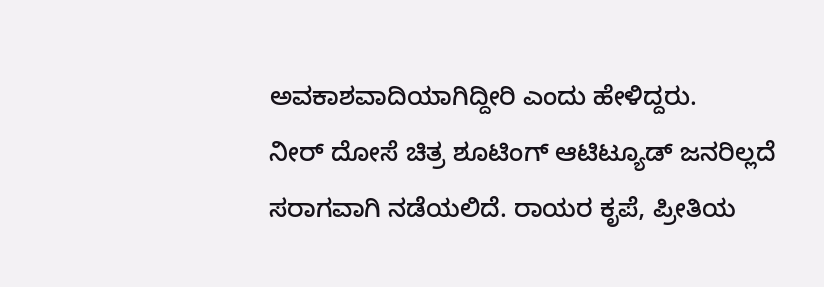ಅವಕಾಶವಾದಿಯಾಗಿದ್ದೀರಿ ಎಂದು ಹೇಳಿದ್ದರು.
ನೀರ್ ದೋಸೆ ಚಿತ್ರ ಶೂಟಿಂಗ್ ಆಟಿಟ್ಯೂಡ್ ಜನರಿಲ್ಲದೆ ಸರಾಗವಾಗಿ ನಡೆಯಲಿದೆ. ರಾಯರ ಕೃಪೆ, ಪ್ರೀತಿಯ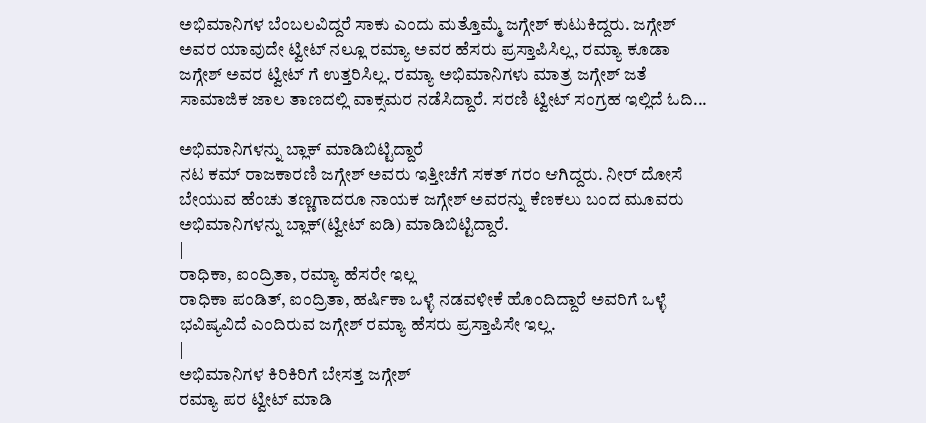ಅಭಿಮಾನಿಗಳ ಬೆಂಬಲವಿದ್ದರೆ ಸಾಕು ಎಂದು ಮತ್ತೊಮ್ಮೆ ಜಗ್ಗೇಶ್ ಕುಟುಕಿದ್ದರು. ಜಗ್ಗೇಶ್ ಅವರ ಯಾವುದೇ ಟ್ವೀಟ್ ನಲ್ಲೂ ರಮ್ಯಾ ಅವರ ಹೆಸರು ಪ್ರಸ್ತಾಪಿಸಿಲ್ಲ, ರಮ್ಯಾ ಕೂಡಾ ಜಗ್ಗೇಶ್ ಅವರ ಟ್ವೀಟ್ ಗೆ ಉತ್ತರಿಸಿಲ್ಲ. ರಮ್ಯಾ ಅಭಿಮಾನಿಗಳು ಮಾತ್ರ ಜಗ್ಗೇಶ್ ಜತೆ ಸಾಮಾಜಿಕ ಜಾಲ ತಾಣದಲ್ಲಿ ವಾಕ್ಸಮರ ನಡೆಸಿದ್ದಾರೆ. ಸರಣಿ ಟ್ವೀಟ್ ಸಂಗ್ರಹ ಇಲ್ಲಿದೆ ಓದಿ...

ಅಭಿಮಾನಿಗಳನ್ನು ಬ್ಲಾಕ್ ಮಾಡಿಬಿಟ್ಟಿದ್ದಾರೆ
ನಟ ಕಮ್ ರಾಜಕಾರಣಿ ಜಗ್ಗೇಶ್ ಅವರು ಇತ್ತೀಚೆಗೆ ಸಕತ್ ಗರಂ ಆಗಿದ್ದರು. ನೀರ್ ದೋಸೆ ಬೇಯುವ ಹೆಂಚು ತಣ್ಣಗಾದರೂ ನಾಯಕ ಜಗ್ಗೇಶ್ ಅವರನ್ನು ಕೆಣಕಲು ಬಂದ ಮೂವರು ಅಭಿಮಾನಿಗಳನ್ನು ಬ್ಲಾಕ್(ಟ್ವೀಟ್ ಐಡಿ) ಮಾಡಿಬಿಟ್ಟಿದ್ದಾರೆ.
|
ರಾಧಿಕಾ, ಐಂದ್ರಿತಾ, ರಮ್ಯಾ ಹೆಸರೇ ಇಲ್ಲ
ರಾಧಿಕಾ ಪಂಡಿತ್, ಐಂದ್ರಿತಾ, ಹರ್ಷಿಕಾ ಒಳ್ಳೆ ನಡವಳೀಕೆ ಹೊಂದಿದ್ದಾರೆ ಅವರಿಗೆ ಒಳ್ಳೆ ಭವಿಷ್ಯವಿದೆ ಎಂದಿರುವ ಜಗ್ಗೇಶ್ ರಮ್ಯಾ ಹೆಸರು ಪ್ರಸ್ತಾಪಿಸೇ ಇಲ್ಲ.
|
ಅಭಿಮಾನಿಗಳ ಕಿರಿಕಿರಿಗೆ ಬೇಸತ್ತ ಜಗ್ಗೇಶ್
ರಮ್ಯಾ ಪರ ಟ್ವೀಟ್ ಮಾಡಿ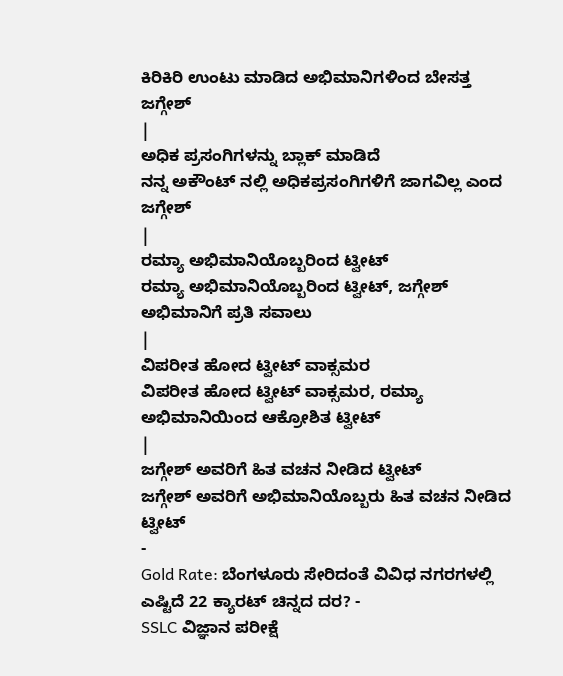ಕಿರಿಕಿರಿ ಉಂಟು ಮಾಡಿದ ಅಭಿಮಾನಿಗಳಿಂದ ಬೇಸತ್ತ ಜಗ್ಗೇಶ್
|
ಅಧಿಕ ಪ್ರಸಂಗಿಗಳನ್ನು ಬ್ಲಾಕ್ ಮಾಡಿದೆ
ನನ್ನ ಅಕೌಂಟ್ ನಲ್ಲಿ ಅಧಿಕಪ್ರಸಂಗಿಗಳಿಗೆ ಜಾಗವಿಲ್ಲ ಎಂದ ಜಗ್ಗೇಶ್
|
ರಮ್ಯಾ ಅಭಿಮಾನಿಯೊಬ್ಬರಿಂದ ಟ್ವೀಟ್
ರಮ್ಯಾ ಅಭಿಮಾನಿಯೊಬ್ಬರಿಂದ ಟ್ವೀಟ್, ಜಗ್ಗೇಶ್ ಅಭಿಮಾನಿಗೆ ಪ್ರತಿ ಸವಾಲು
|
ವಿಪರೀತ ಹೋದ ಟ್ವೀಟ್ ವಾಕ್ಸಮರ
ವಿಪರೀತ ಹೋದ ಟ್ವೀಟ್ ವಾಕ್ಸಮರ, ರಮ್ಯಾ ಅಭಿಮಾನಿಯಿಂದ ಆಕ್ರೋಶಿತ ಟ್ವೀಟ್
|
ಜಗ್ಗೇಶ್ ಅವರಿಗೆ ಹಿತ ವಚನ ನೀಡಿದ ಟ್ವೀಟ್
ಜಗ್ಗೇಶ್ ಅವರಿಗೆ ಅಭಿಮಾನಿಯೊಬ್ಬರು ಹಿತ ವಚನ ನೀಡಿದ ಟ್ವೀಟ್
-
Gold Rate: ಬೆಂಗಳೂರು ಸೇರಿದಂತೆ ವಿವಿಧ ನಗರಗಳಲ್ಲಿ ಎಷ್ಟಿದೆ 22 ಕ್ಯಾರಟ್ ಚಿನ್ನದ ದರ? -
SSLC ವಿಜ್ಞಾನ ಪರೀಕ್ಷೆ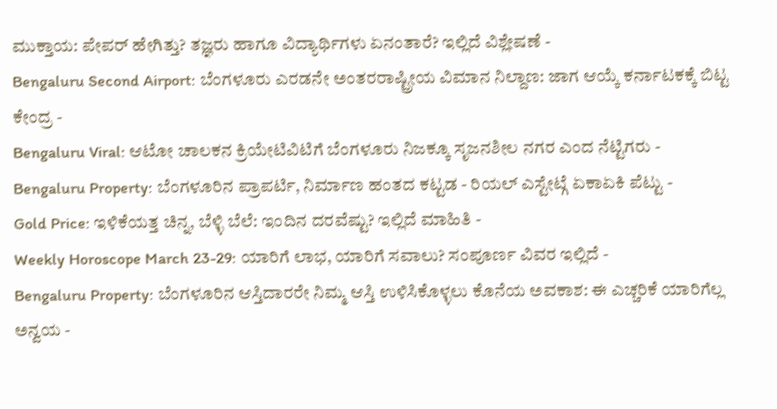ಮುಕ್ತಾಯ: ಪೇಪರ್ ಹೇಗಿತ್ತು? ತಜ್ಞರು ಹಾಗೂ ವಿದ್ಯಾರ್ಥಿಗಳು ಏನಂತಾರೆ? ಇಲ್ಲಿದೆ ವಿಶ್ಲೇಷಣೆ -
Bengaluru Second Airport: ಬೆಂಗಳೂರು ಎರಡನೇ ಅಂತರರಾಷ್ಟ್ರೀಯ ವಿಮಾನ ನಿಲ್ದಾಣ: ಜಾಗ ಆಯ್ಕೆ ಕರ್ನಾಟಕಕ್ಕೆ ಬಿಟ್ಟ ಕೇಂದ್ರ -
Bengaluru Viral: ಆಟೋ ಚಾಲಕನ ಕ್ರಿಯೇಟಿವಿಟಿಗೆ ಬೆಂಗಳೂರು ನಿಜಕ್ಕೂ ಸೃಜನಶೀಲ ನಗರ ಎಂದ ನೆಟ್ಟಿಗರು -
Bengaluru Property: ಬೆಂಗಳೂರಿನ ಪ್ರಾಪರ್ಟಿ, ನಿರ್ಮಾಣ ಹಂತದ ಕಟ್ಟಡ - ರಿಯಲ್ ಎಸ್ಟೇಟ್ಗೆ ಏಕಾಏಕಿ ಪೆಟ್ಟು -
Gold Price: ಇಳಿಕೆಯತ್ತ ಚಿನ್ನ, ಬೆಳ್ಳಿ ಬೆಲೆ: ಇಂದಿನ ದರವೆಷ್ಟು? ಇಲ್ಲಿದೆ ಮಾಹಿತಿ -
Weekly Horoscope March 23-29: ಯಾರಿಗೆ ಲಾಭ, ಯಾರಿಗೆ ಸವಾಲು? ಸಂಪೂರ್ಣ ವಿವರ ಇಲ್ಲಿದೆ -
Bengaluru Property: ಬೆಂಗಳೂರಿನ ಆಸ್ತಿದಾರರೇ ನಿಮ್ಮ ಆಸ್ತಿ ಉಳಿಸಿಕೊಳ್ಳಲು ಕೊನೆಯ ಅವಕಾಶ: ಈ ಎಚ್ಚರಿಕೆ ಯಾರಿಗೆಲ್ಲ ಅನ್ವಯ -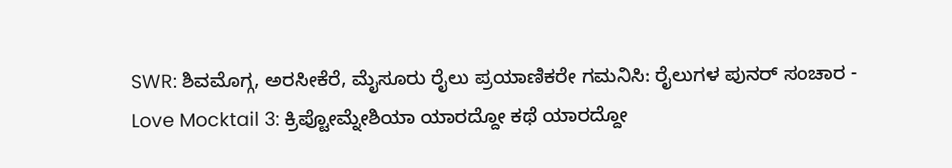SWR: ಶಿವಮೊಗ್ಗ, ಅರಸೀಕೆರೆ, ಮೈಸೂರು ರೈಲು ಪ್ರಯಾಣಿಕರೇ ಗಮನಿಸಿ: ರೈಲುಗಳ ಪುನರ್ ಸಂಚಾರ -
Love Mocktail 3: ಕ್ರಿಪ್ಟೋಮ್ನೇಶಿಯಾ ಯಾರದ್ದೋ ಕಥೆ ಯಾರದ್ದೋ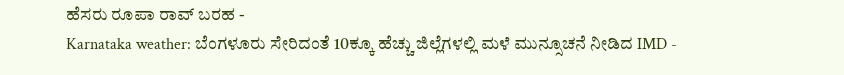ಹೆಸರು ರೂಪಾ ರಾವ್ ಬರಹ -
Karnataka weather: ಬೆಂಗಳೂರು ಸೇರಿದಂತೆ 10ಕ್ಕೂ ಹೆಚ್ಚು ಜಿಲ್ಲೆಗಳಲ್ಲಿ ಮಳೆ ಮುನ್ಸೂಚನೆ ನೀಡಿದ IMD -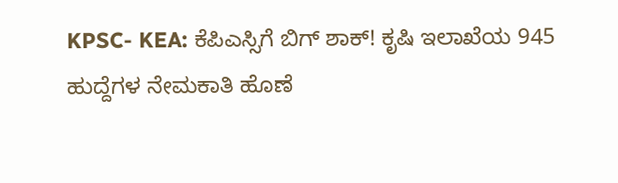KPSC- KEA: ಕೆಪಿಎಸ್ಸಿಗೆ ಬಿಗ್ ಶಾಕ್! ಕೃಷಿ ಇಲಾಖೆಯ 945 ಹುದ್ದೆಗಳ ನೇಮಕಾತಿ ಹೊಣೆ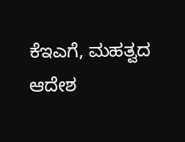ಕೆಇಎಗೆ, ಮಹತ್ವದ ಆದೇಶ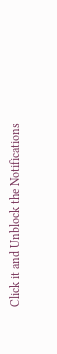Click it and Unblock the Notifications